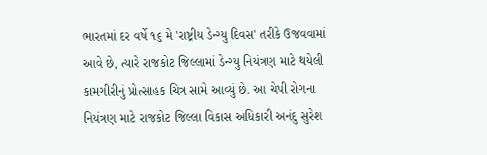ભારતમાં દર વર્ષે ૧૬ મે 'રાષ્ટ્રીય ડેન્ગ્યુ દિવસ' તરીકે ઉજવવામાં આવે છે, ત્યારે રાજકોટ જિલ્લામાં ડેન્ગ્યુ નિયંત્રણ માટે થયેલી કામગીરીનું પ્રોત્સાહક ચિત્ર સામે આવ્યું છે. આ ચેપી રોગના નિયંત્રણ માટે રાજકોટ જિલ્લા વિકાસ અધિકારી અનંદુ સુરેશ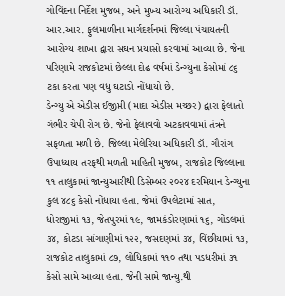ગોવિંદના નિર્દેશ મુજબ, અને મુખ્ય આરોગ્ય અધિકારી ડૉ. આર.આર. ફુલમાળીના માર્ગદર્શનમાં જિલ્લા પંચાયતની આરોગ્ય શાખા દ્વારા સઘન પ્રયાસો કરવામાં આવ્યા છે. જેના પરિણામે રાજકોટમાં છેલ્લા દોઢ વર્ષમાં ડેન્ગ્યુના કેસોમાં ૮૬ ટકા કરતા પણ વધુ ઘટાડો નોંધાયો છે.
ડેન્ગ્યુ એ એડીસ ઈજીપ્તી (માદા એડીસ મચ્છર) દ્વારા ફેલાતો ગંભીર ચેપી રોગ છે. જેનો ફેલાવવો અટકાવવામાં તંત્રને સફળતા મળી છે. જિલ્લા મેલેરિયા અધિકારી ડૉ. ગૌરાંગ ઉપાધ્યાય તરફથી મળતી માહિતી મુજબ, રાજકોટ જિલ્લાના ૧૧ તાલુકામાં જાન્યુઆરીથી ડિસેમ્બર ૨૦૨૪ દરમિયાન ડેન્ગ્યુના કુલ ૪૮૬ કેસો નોંધાયા હતા. જેમાં ઉપલેટામાં સાત, ધોરાજીમાં ૧૩, જેતપુરમાં ૧૯, જામકંડોરણામાં ૧૬, ગોંડલમાં ૩૪, કોટડા સાંગાણીમાં ૧૨૨, જસદણમાં ૩૪, વિંછીયામાં ૧૩, રાજકોટ તાલુકામાં ૮૭, લોધિકામાં ૧૧૦ તથા પડધરીમાં ૩૧ કેસો સામે આવ્યા હતા. જેની સામે જાન્યુ.થી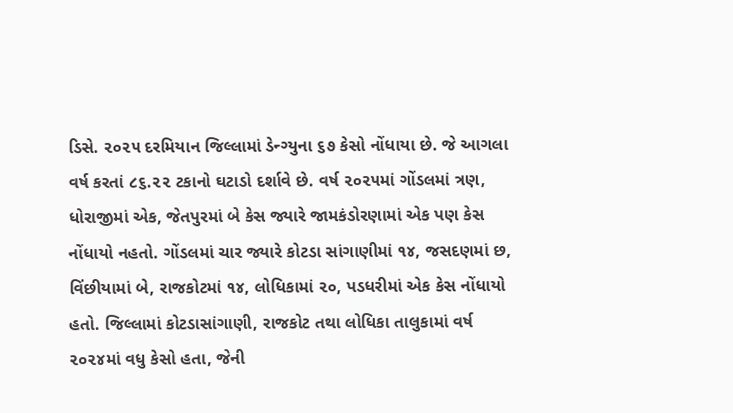ડિસે. ૨૦૨૫ દરમિયાન જિલ્લામાં ડેન્ગ્યુના ૬૭ કેસો નોંધાયા છે. જે આગલા વર્ષ કરતાં ૮૬.૨૨ ટકાનો ઘટાડો દર્શાવે છે. વર્ષ ૨૦૨૫માં ગોંડલમાં ત્રણ, ધોરાજીમાં એક, જેતપુરમાં બે કેસ જ્યારે જામકંડોરણામાં એક પણ કેસ નોંધાયો નહતો. ગોંડલમાં ચાર જ્યારે કોટડા સાંગાણીમાં ૧૪, જસદણમાં છ, વિંછીયામાં બે, રાજકોટમાં ૧૪, લોધિકામાં ૨૦, પડધરીમાં એક કેસ નોંધાયો હતો. જિલ્લામાં કોટડાસાંગાણી, રાજકોટ તથા લોધિકા તાલુકામાં વર્ષ ૨૦૨૪માં વધુ કેસો હતા, જેની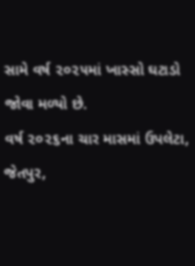સામે વર્ષ ૨૦૨૫માં ખાસ્સો ઘટાડો જોવા મળ્યો છે.
વર્ષ ૨૦૨૬ના ચાર માસમાં ઉપલેટા, જેતપુર,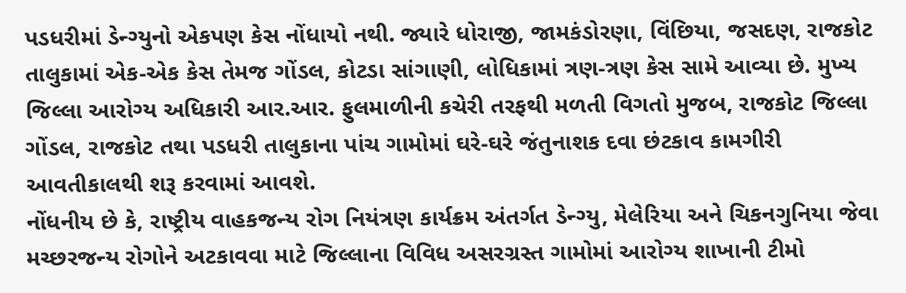પડધરીમાં ડેન્ગ્યુનો એકપણ કેસ નોંધાયો નથી. જ્યારે ધોરાજી, જામકંડોરણા, વિંછિયા, જસદણ, રાજકોટ તાલુકામાં એક-એક કેસ તેમજ ગોંડલ, કોટડા સાંગાણી, લોધિકામાં ત્રણ-ત્રણ કેસ સામે આવ્યા છે. મુખ્ય જિલ્લા આરોગ્ય અધિકારી આર.આર. ફુલમાળીની કચેરી તરફથી મળતી વિગતો મુજબ, રાજકોટ જિલ્લા ગોંડલ, રાજકોટ તથા પડધરી તાલુકાના પાંચ ગામોમાં ઘરે-ઘરે જંતુનાશક દવા છંટકાવ કામગીરી આવતીકાલથી શરૂ કરવામાં આવશે.
નોંધનીય છે કે, રાષ્ટ્રીય વાહકજન્ય રોગ નિયંત્રણ કાર્યક્રમ અંતર્ગત ડેન્ગ્યુ, મેલેરિયા અને ચિકનગુનિયા જેવા મચ્છરજન્ય રોગોને અટકાવવા માટે જિલ્લાના વિવિધ અસરગ્રસ્ત ગામોમાં આરોગ્ય શાખાની ટીમો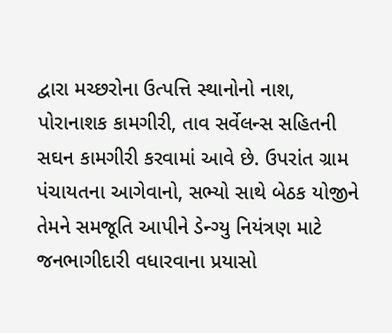દ્વારા મચ્છરોના ઉત્પત્તિ સ્થાનોનો નાશ, પોરાનાશક કામગીરી, તાવ સર્વેલન્સ સહિતની સઘન કામગીરી કરવામાં આવે છે. ઉપરાંત ગ્રામ પંચાયતના આગેવાનો, સભ્યો સાથે બેઠક યોજીને તેમને સમજૂતિ આપીને ડેન્ગ્યુ નિયંત્રણ માટે જનભાગીદારી વધારવાના પ્રયાસો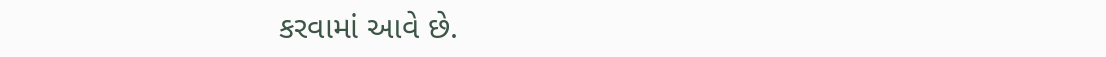કરવામાં આવે છે.